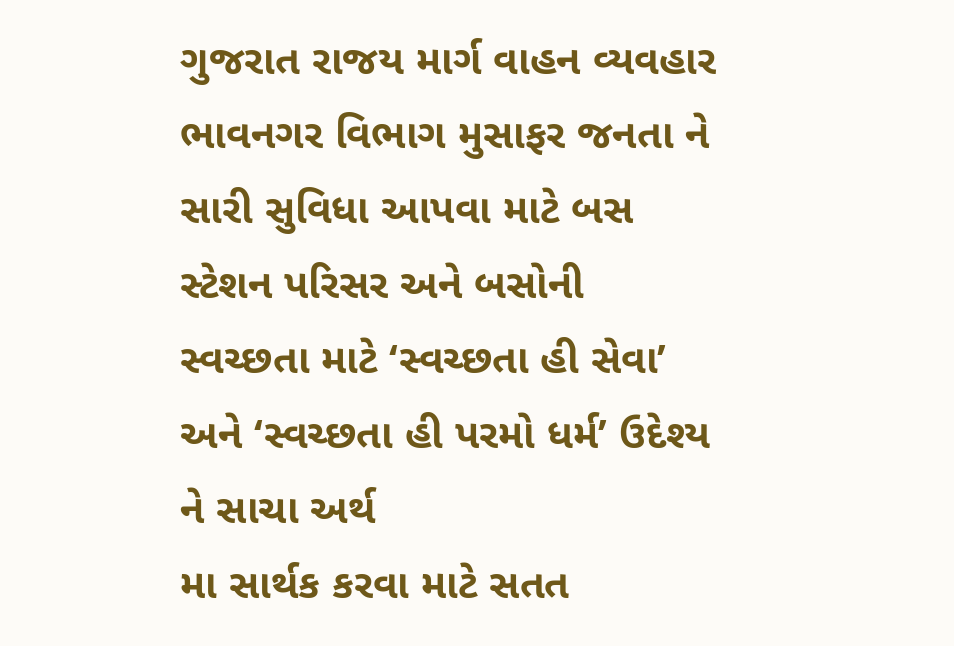ગુજરાત રાજય માર્ગ વાહન વ્યવહાર ભાવનગર વિભાગ મુસાફર જનતા ને સારી સુવિધા આપવા માટે બસ
સ્ટેશન પરિસર અને બસોની સ્વચ્છતા માટે ‘સ્વચ્છતા હી સેવા’ અને ‘સ્વચ્છતા હી પરમો ધર્મ’ ઉદેશ્ય ને સાચા અર્થ
મા સાર્થક કરવા માટે સતત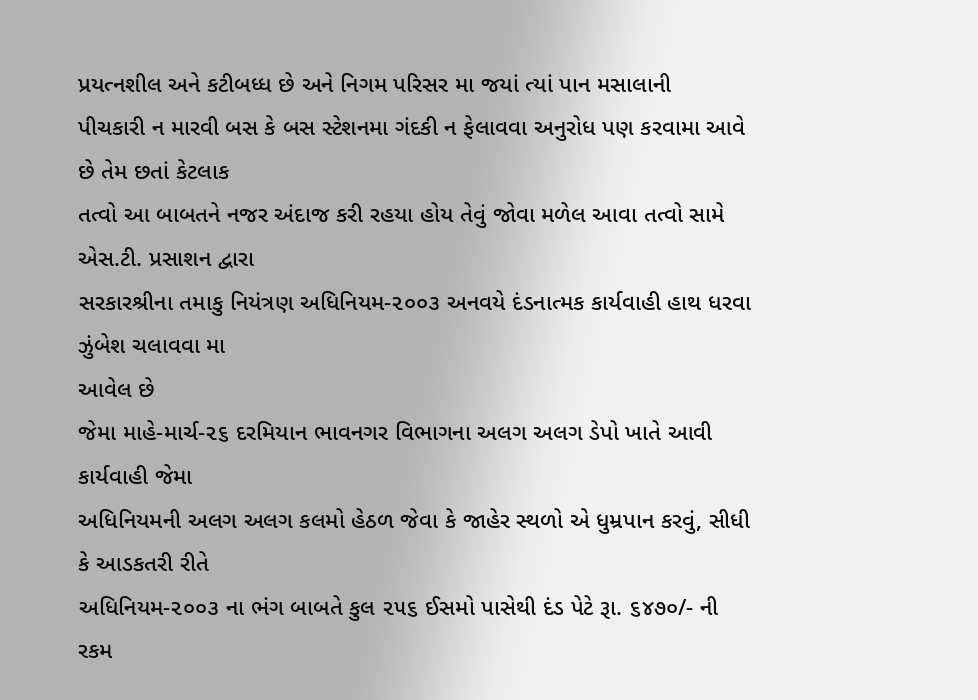પ્રયત્નશીલ અને કટીબધ્ધ છે અને નિગમ પરિસર મા જયાં ત્યાં પાન મસાલાની
પીચકારી ન મારવી બસ કે બસ સ્ટેશનમા ગંદકી ન ફેલાવવા અનુરોધ પણ કરવામા આવે છે તેમ છતાં કેટલાક
તત્વો આ બાબતને નજર અંદાજ કરી રહયા હોય તેવું જોવા મળેલ આવા તત્વો સામે એસ.ટી. પ્રસાશન દ્વારા
સરકારશ્રીના તમાકુ નિયંત્રણ અધિનિયમ-૨૦૦૩ અનવયે દંડનાત્મક કાર્યવાહી હાથ ધરવા ઝુંબેશ ચલાવવા મા
આવેલ છે
જેમા માહે-માર્ચ-૨૬ દરમિયાન ભાવનગર વિભાગના અલગ અલગ ડેપો ખાતે આવી કાર્યવાહી જેમા
અધિનિયમની અલગ અલગ કલમો હેઠળ જેવા કે જાહેર સ્થળો એ ધુમ્રપાન કરવું, સીધી કે આડકતરી રીતે
અધિનિયમ-૨૦૦૩ ના ભંગ બાબતે કુલ ૨૫૬ ઈસમો પાસેથી દંડ પેટે રૂા. ૬૪૭૦/- ની રકમ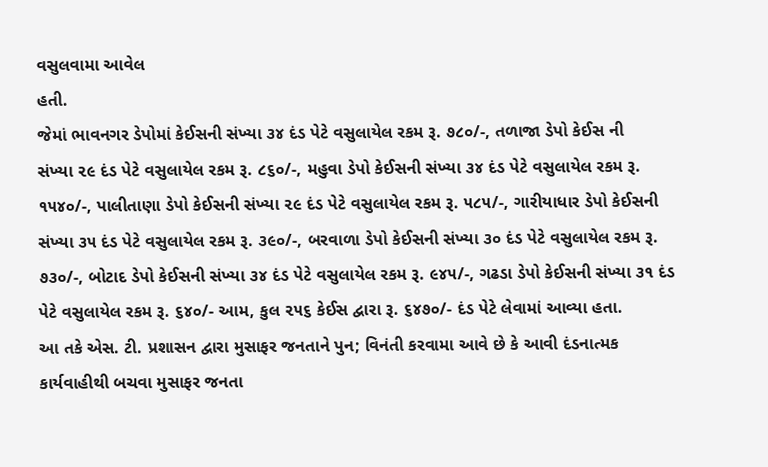વસુલવામા આવેલ
હતી.
જેમાં ભાવનગર ડેપોમાં કેઈસની સંખ્યા ૩૪ દંડ પેટે વસુલાયેલ રકમ રૂ. ૭૮૦/-, તળાજા ડેપો કેઈસ ની
સંખ્યા ૨૯ દંડ પેટે વસુલાયેલ રકમ રૂ. ૮૬૦/-, મહુવા ડેપો કેઈસની સંખ્યા ૩૪ દંડ પેટે વસુલાયેલ રકમ રૂ.
૧૫૪૦/-, પાલીતાણા ડેપો કેઈસની સંખ્યા ૨૯ દંડ પેટે વસુલાયેલ રકમ રૂ. ૫૮૫/-, ગારીયાધાર ડેપો કેઈસની
સંખ્યા ૩૫ દંડ પેટે વસુલાયેલ રકમ રૂ. ૩૯૦/-, બરવાળા ડેપો કેઈસની સંખ્યા ૩૦ દંડ પેટે વસુલાયેલ રકમ રૂ.
૭૩૦/-, બોટાદ ડેપો કેઈસની સંખ્યા ૩૪ દંડ પેટે વસુલાયેલ રકમ રૂ. ૯૪૫/-, ગઢડા ડેપો કેઈસની સંખ્યા ૩૧ દંડ
પેટે વસુલાયેલ રકમ રૂ. ૬૪૦/- આમ, કુલ ૨૫૬ કેઈસ દ્વારા રૂ. ૬૪૭૦/- દંડ પેટે લેવામાં આવ્યા હતા.
આ તકે એસ. ટી. પ્રશાસન દ્વારા મુસાફર જનતાને પુન; વિનંતી કરવામા આવે છે કે આવી દંડનાત્મક
કાર્યવાહીથી બચવા મુસાફર જનતા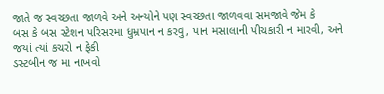જાતે જ સ્વચ્છતા જાળવે અને અન્યોને પણ સ્વચ્છતા જાળવવા સમજાવે જેમ કે
બસ કે બસ સ્ટેશન પરિસરમા ધુમ્રપાન ન કરવુ, પાન મસાલાની પીચકારી ન મારવી, અને જયાં ત્યાં કચરો ન ફેકી
ડસ્ટબીન જ મા નાખવો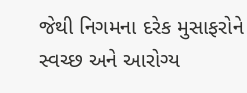જેથી નિગમના દરેક મુસાફરોને સ્વચ્છ અને આરોગ્ય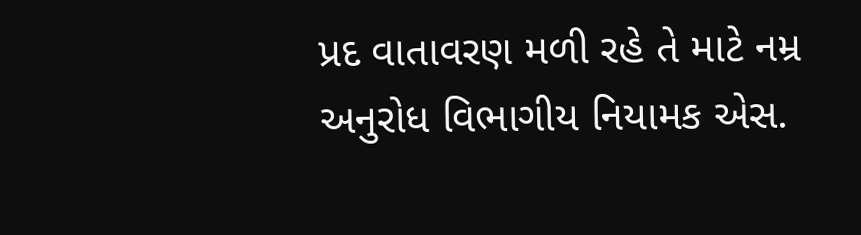પ્રદ વાતાવરણ મળી રહે તે માટે નમ્ર
અનુરોધ વિભાગીય નિયામક એસ.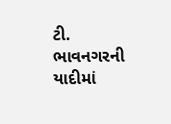ટી. ભાવનગરની યાદીમાં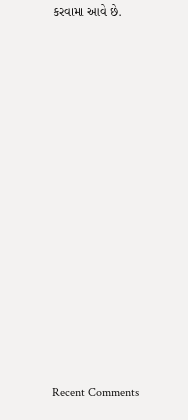કરવામા આવે છે.


















Recent Comments